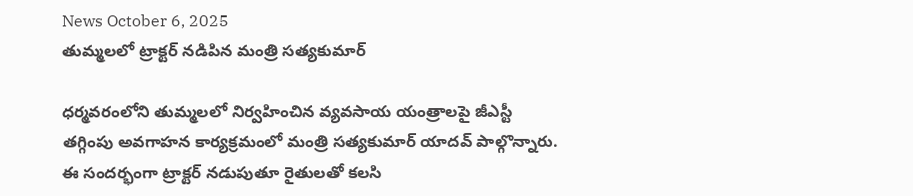News October 6, 2025
తుమ్మలలో ట్రాక్టర్ నడిపిన మంత్రి సత్యకుమార్

ధర్మవరంలోని తుమ్మలలో నిర్వహించిన వ్యవసాయ యంత్రాలపై జీఎస్టీ తగ్గింపు అవగాహన కార్యక్రమంలో మంత్రి సత్యకుమార్ యాదవ్ పాల్గొన్నారు. ఈ సందర్భంగా ట్రాక్టర్ నడుపుతూ రైతులతో కలసి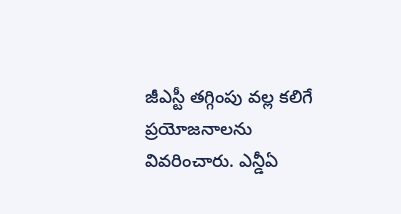జీఎస్టీ తగ్గింపు వల్ల కలిగే ప్రయోజనాలను వివరించారు. ఎన్డీఏ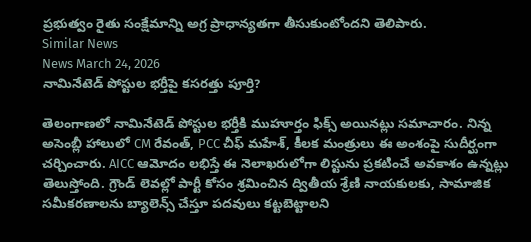ప్రభుత్వం రైతు సంక్షేమాన్ని అగ్ర ప్రాధాన్యతగా తీసుకుంటోందని తెలిపారు.
Similar News
News March 24, 2026
నామినేటెడ్ పోస్టుల భర్తీపై కసరత్తు పూర్తి?

తెలంగాణలో నామినేటెడ్ పోస్టుల భర్తీకి ముహూర్తం ఫిక్స్ అయినట్లు సమాచారం. నిన్న అసెంబ్లీ హాలులో CM రేవంత్, PCC చీఫ్ మహేశ్, కీలక మంత్రులు ఈ అంశంపై సుదీర్ఘంగా చర్చించారు. AICC ఆమోదం లభిస్తే ఈ నెలాఖరులోగా లిస్టును ప్రకటించే అవకాశం ఉన్నట్లు తెలుస్తోంది. గ్రౌండ్ లెవల్లో పార్టీ కోసం శ్రమించిన ద్వితీయ శ్రేణి నాయకులకు, సామాజిక సమీకరణాలను బ్యాలెన్స్ చేస్తూ పదవులు కట్టబెట్టాలని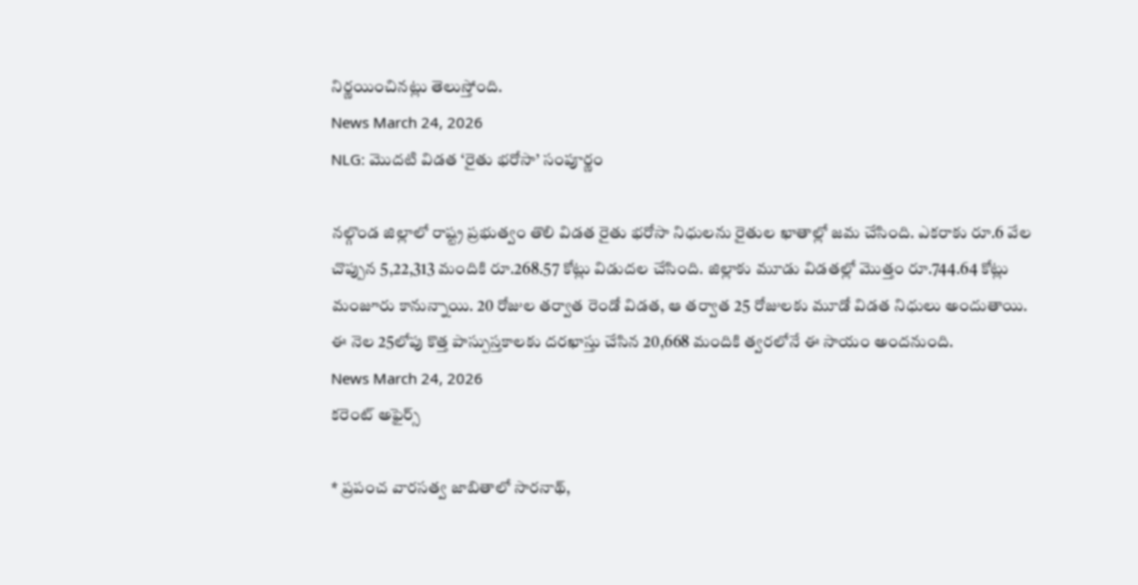నిర్ణయించినట్లు తెలుస్తోంది.
News March 24, 2026
NLG: మొదటి విడత ‘రైతు భరోసా’ సంపూర్ణం

నల్గొండ జిల్లాలో రాష్ట్ర ప్రభుత్వం తొలి విడత రైతు భరోసా నిధులను రైతుల ఖాతాల్లో జమ చేసింది. ఎకరాకు రూ.6 వేల చొప్పున 5,22,313 మందికి రూ.268.57 కోట్లు విడుదల చేసింది. జిల్లాకు మూడు విడతల్లో మొత్తం రూ.744.64 కోట్లు మంజూరు కానున్నాయి. 20 రోజుల తర్వాత రెండో విడత, ఆ తర్వాత 25 రోజులకు మూడో విడత నిధులు అందుతాయి. ఈ నెల 25లోపు కొత్త పాస్పుస్తకాలకు దరఖాస్తు చేసిన 20,668 మందికి త్వరలోనే ఈ సాయం అందనుంది.
News March 24, 2026
కరెంట్ అఫైర్స్

* ప్రపంచ వారసత్వ జాబితాలో సారనాథ్,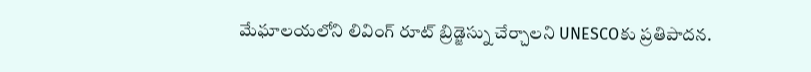మేఘాలయలోని లివింగ్ రూట్ బ్రిడ్జెస్ను చేర్చాలని UNESCOకు ప్రతిపాదన.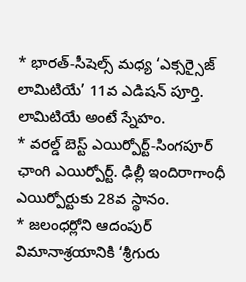* భారత్-సీషెల్స్ మధ్య ‘ఎక్సర్సైజ్ లామిటియే’ 11వ ఎడిషన్ పూర్తి. లామిటియే అంటే స్నేహం.
* వరల్డ్ బెస్ట్ ఎయిర్పోర్ట్-సింగపూర్ ఛాంగి ఎయిర్పోర్ట్. ఢిల్లీ ఇందిరాగాంధీ ఎయిర్పోర్టుకు 28వ స్థానం.
* జలంధర్లోని ఆదంపుర్ విమానాశ్రయానికి ‘శ్రీగురు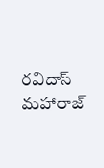రవిదాస్ మహారాజ్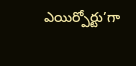ఎయిర్పోర్టు’గా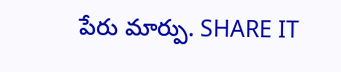పేరు మార్పు. SHARE IT